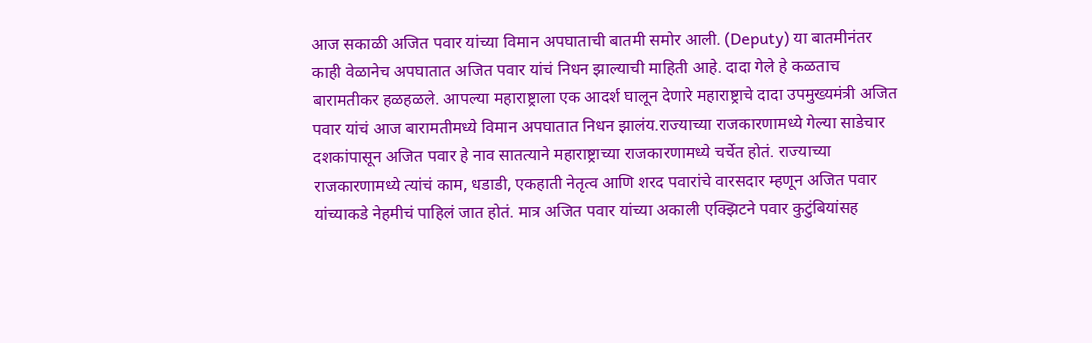आज सकाळी अजित पवार यांच्या विमान अपघाताची बातमी समोर आली. (Deputy) या बातमीनंतर काही वेळानेच अपघातात अजित पवार यांचं निधन झाल्याची माहिती आहे. दादा गेले हे कळताच बारामतीकर हळहळले. आपल्या महाराष्ट्राला एक आदर्श घालून देणारे महाराष्ट्राचे दादा उपमुख्यमंत्री अजित पवार यांचं आज बारामतीमध्ये विमान अपघातात निधन झालंय.राज्याच्या राजकारणामध्ये गेल्या साडेचार दशकांपासून अजित पवार हे नाव सातत्याने महाराष्ट्राच्या राजकारणामध्ये चर्चेत होतं. राज्याच्या राजकारणामध्ये त्यांचं काम, धडाडी, एकहाती नेतृत्व आणि शरद पवारांचे वारसदार म्हणून अजित पवार यांच्याकडे नेहमीचं पाहिलं जात होतं. मात्र अजित पवार यांच्या अकाली एक्झिटने पवार कुटुंबियांसह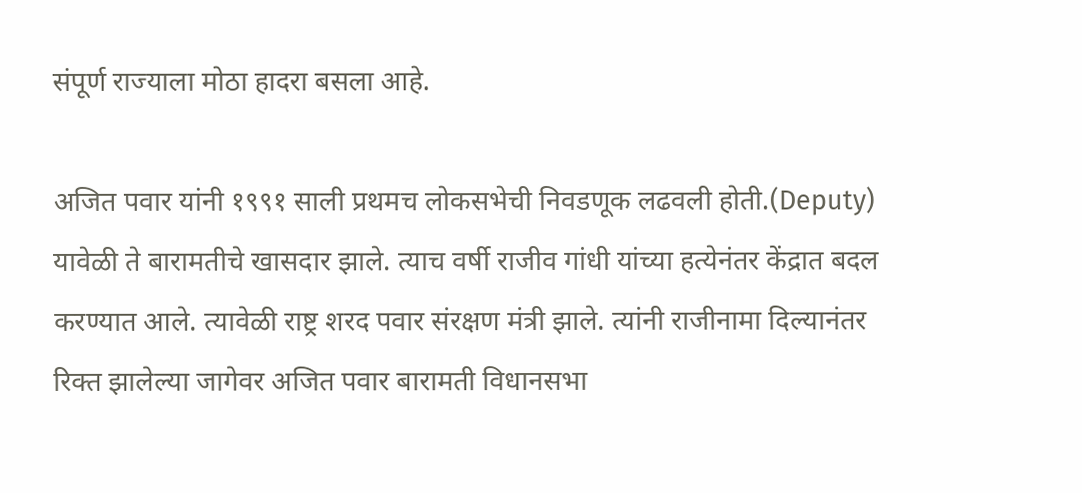संपूर्ण राज्याला मोठा हादरा बसला आहे.

अजित पवार यांनी १९९१ साली प्रथमच लोकसभेची निवडणूक लढवली होती.(Deputy) यावेळी ते बारामतीचे खासदार झाले. त्याच वर्षी राजीव गांधी यांच्या हत्येनंतर केंद्रात बदल करण्यात आले. त्यावेळी राष्ट्र शरद पवार संरक्षण मंत्री झाले. त्यांनी राजीनामा दिल्यानंतर रिक्त झालेल्या जागेवर अजित पवार बारामती विधानसभा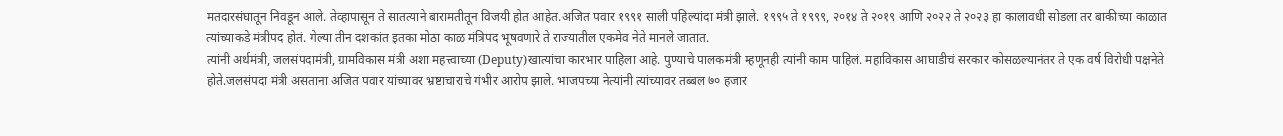मतदारसंघातून निवडून आले. तेव्हापासून ते सातत्याने बारामतीतून विजयी होत आहेत.अजित पवार १९९१ साली पहिल्यांदा मंत्री झाले. १९९५ ते १९९९, २०१४ ते २०१९ आणि २०२२ ते २०२३ हा कालावधी सोडला तर बाकीच्या काळात त्यांच्याकडे मंत्रीपद होतं. गेल्या तीन दशकांत इतका मोठा काळ मंत्रिपद भूषवणारे ते राज्यातील एकमेव नेते मानले जातात.
त्यांनी अर्थमंत्री, जलसंपदामंत्री, ग्रामविकास मंत्री अशा महत्त्वाच्या (Deputy)खात्यांचा कारभार पाहिला आहे. पुण्याचे पालकमंत्री म्हणूनही त्यांनी काम पाहिलं. महाविकास आघाडीचं सरकार कोसळल्यानंतर ते एक वर्ष विरोधी पक्षनेते होते.जलसंपदा मंत्री असताना अजित पवार यांच्यावर भ्रष्टाचाराचे गंभीर आरोप झाले. भाजपच्या नेत्यांनी त्यांच्यावर तब्बल ७० हजार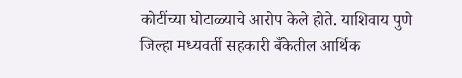कोटींच्या घोटाळ्याचे आरोप केले होते. याशिवाय पुणे जिल्हा मध्यवर्ती सहकारी बँकेतील आर्थिक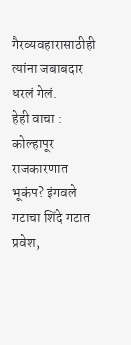गैरव्यवहारासाठीही त्यांना जबाबदार धरलं गेलं.
हेही वाचा :
कोल्हापूर राजकारणात भूकंप? इंगवले गटाचा शिंदे गटात प्रवेश,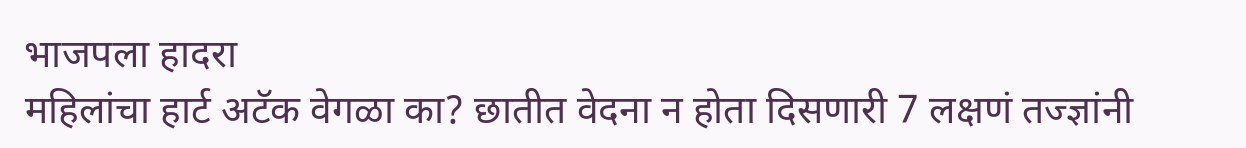भाजपला हादरा
महिलांचा हार्ट अटॅक वेगळा का? छातीत वेदना न होता दिसणारी 7 लक्षणं तज्ज्ञांनी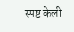स्पष्ट केली